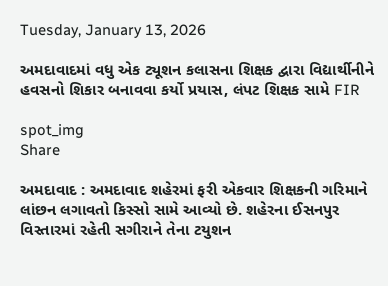Tuesday, January 13, 2026

અમદાવાદમાં વધુ એક ટ્યૂશન કલાસના શિક્ષક દ્વારા વિદ્યાર્થીનીને હવસનો શિકાર બનાવવા કર્યો પ્રયાસ, લંપટ શિક્ષક સામે FIR

spot_img
Share

અમદાવાદ : અમદાવાદ શહેરમાં ફરી એકવાર શિક્ષકની ગરિમાને લાંછન લગાવતો કિસ્સો સામે આવ્યો છે. શહેરના ઈસનપુર વિસ્તારમાં રહેતી સગીરાને તેના ટયુશન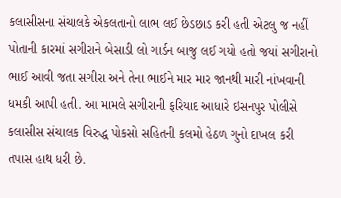કલાસીસના સંચાલકે એકલતાનો લાભ લઈ છેડછાડ કરી હતી એટલુ જ નહીં પોતાની કારમાં સગીરાને બેસાડી લો ગાર્ડન બાજુ લઈ ગયો હતો જયાં સગીરાનો ભાઈ આવી જતા સગીરા અને તેના ભાઈને માર માર જાનથી મારી નાંખવાની ધમકી આપી હતી. આ મામલે સગીરાની ફરિયાદ આધારે ઇસનપુર પોલીસે કલાસીસ સંચાલક વિરુદ્ધ પોકસો સહિતની કલમો હેઠળ ગુનો દાખલ કરી તપાસ હાથ ધરી છે.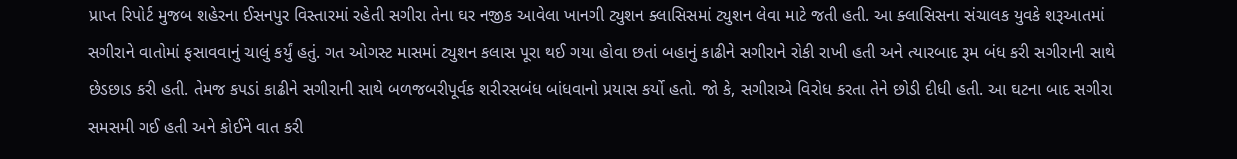પ્રાપ્ત રિપોર્ટ મુજબ શહેરના ઈસનપુર વિસ્તારમાં રહેતી સગીરા તેના ઘર નજીક આવેલા ખાનગી ટ્યુશન ક્લાસિસમાં ટ્યુશન લેવા માટે જતી હતી. આ ક્લાસિસના સંચાલક યુવકે શરૂઆતમાં સગીરાને વાતોમાં ફસાવવાનું ચાલું કર્યું હતું. ગત ઓગસ્ટ માસમાં ટ્યુશન કલાસ પૂરા થઈ ગયા હોવા છતાં બહાનું કાઢીને સગીરાને રોકી રાખી હતી અને ત્યારબાદ રૂમ બંધ કરી સગીરાની સાથે છેડછાડ કરી હતી. તેમજ કપડાં કાઢીને સગીરાની સાથે બળજબરીપૂર્વક શરીરસબંધ બાંધવાનો પ્રયાસ કર્યો હતો. જો કે, સગીરાએ વિરોધ કરતા તેને છોડી દીધી હતી. આ ઘટના બાદ સગીરા સમસમી ગઈ હતી અને કોઈને વાત કરી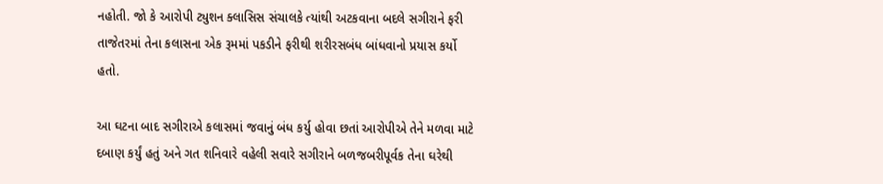નહોતી. જો કે આરોપી ટ્યુશન ક્લાસિસ સંચાલકે ત્યાંથી અટકવાના બદલે સગીરાને ફરી તાજેતરમાં તેના કલાસના એક રૂમમાં પકડીને ફરીથી શરીરસબંધ બાંધવાનો પ્રયાસ કર્યો હતો.

આ ઘટના બાદ સગીરાએ કલાસમાં જવાનું બંધ કર્યુ હોવા છતાં આરોપીએ તેને મળવા માટે દબાણ કર્યું હતું અને ગત શનિવારે વહેલી સવારે સગીરાને બળજબરીપૂર્વક તેના ઘરેથી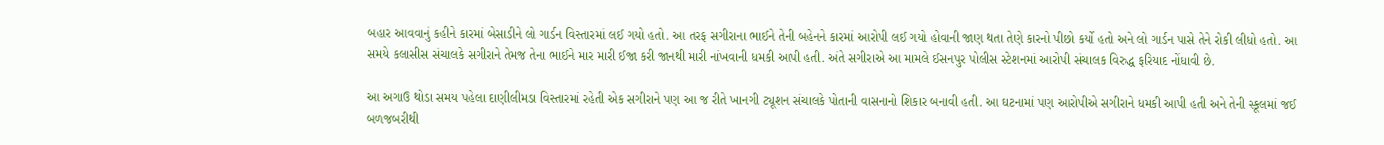બહાર આવવાનું કહીને કારમાં બેસાડીને લો ગાર્ડન વિસ્તારમાં લઈ ગયો હતો. આ તરફ સગીરાના ભાઈને તેની બહેનને કારમાં આરોપી લઈ ગયો હોવાની જાણ થતા તેણે કારનો પીછો કર્યો હતો અને લો ગાર્ડન પાસે તેને રોકી લીધો હતો. આ સમયે કલાસીસ સંચાલકે સગીરાને તેમજ તેના ભાઈને માર મારી ઈજા કરી જાનથી મારી નાંખવાની ધમકી આપી હતી. અંતે સગીરાએ આ મામલે ઈસનપુર પોલીસ સ્ટેશનમાં આરોપી સંચાલક વિરુદ્ધ ફરિયાદ નોંધાવી છે.

આ અગાઉ થોડા સમય પહેલા દાણીલીમડા વિસ્તારમાં રહેતી એક સગીરાને પણ આ જ રીતે ખાનગી ટ્યૂશન સંચાલકે પોતાની વાસનાનો શિકાર બનાવી હતી. આ ઘટનામાં પણ આરોપીએ સગીરાને ધમકી આપી હતી અને તેની સ્કૂલમાં જઈ બળજબરીથી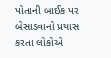પોતાની બાઈક પર બેસાડવાનો પ્રયાસ કરતા લોકોએ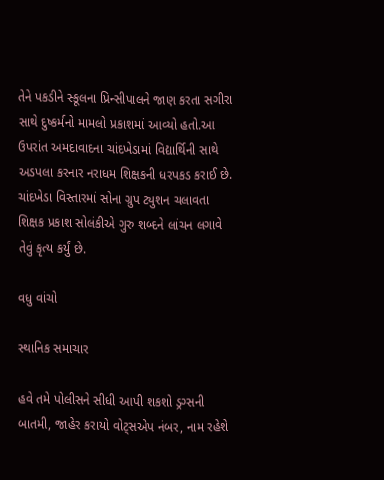તેને પકડીને સ્કૂલના પ્રિન્સીપાલને જાણ કરતા સગીરા સાથે દુષ્કર્મનો મામલો પ્રકાશમાં આવ્યો હતો.આ ઉપરાંત અમદાવાદના ચાંદખેડામાં વિદ્યાર્થિની સાથે અડપલા કરનાર નરાધમ શિક્ષકની ધરપકડ કરાઈ છે. ચાંદખેડા વિસ્તારમાં સોના ગ્રુપ ટ્યુશન ચલાવતા શિક્ષક પ્રકાશ સોલંકીએ ગુરુ શબ્દને લાંચન લગાવે તેવું કૃત્ય કર્યું છે.

વધુ વાંચો

સ્થાનિક સમાચાર

હવે તમે પોલીસને સીધી આપી શકશો ડ્રગ્સની બાતમી, જાહેર કરાયો વોટ્સએપ નંબર, નામ રહેશે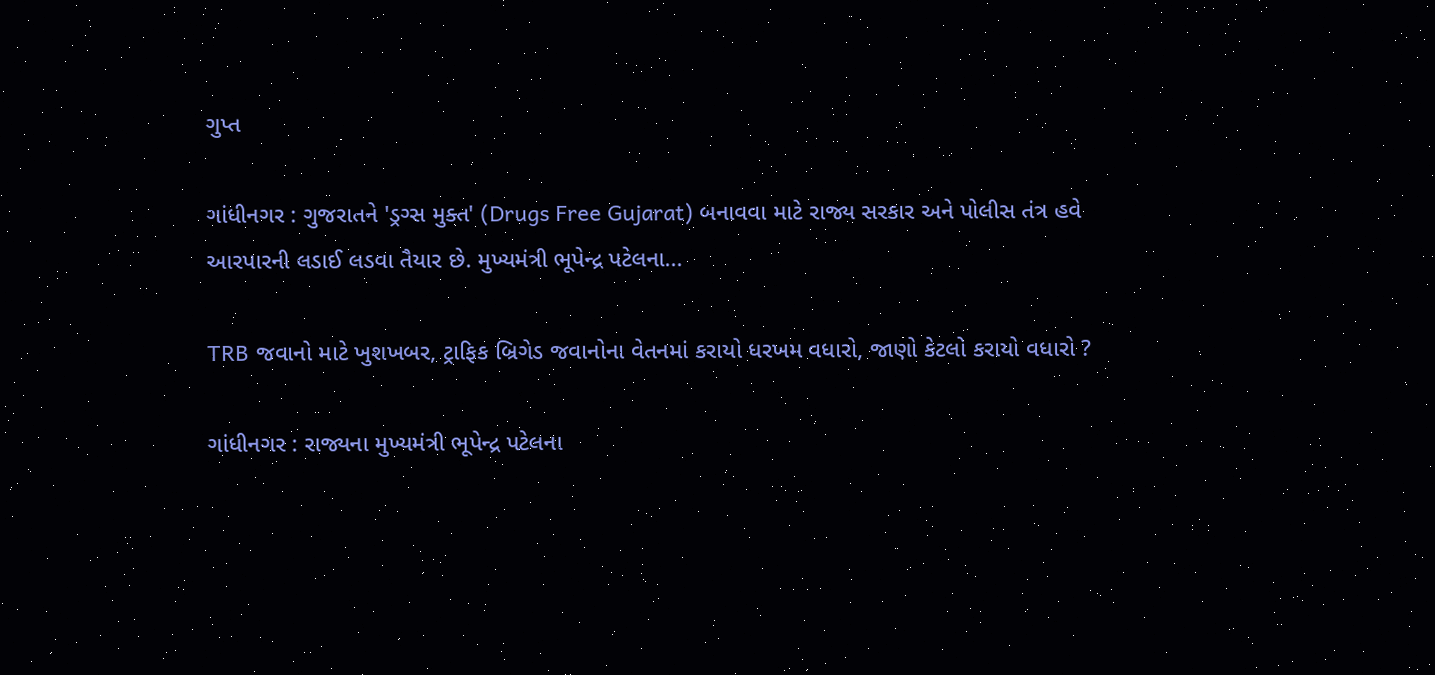ગુપ્ત

ગાંધીનગર : ગુજરાતને 'ડ્રગ્સ મુક્ત' (Drugs Free Gujarat) બનાવવા માટે રાજ્ય સરકાર અને પોલીસ તંત્ર હવે આરપારની લડાઈ લડવા તૈયાર છે. મુખ્યમંત્રી ભૂપેન્દ્ર પટેલના...

TRB જવાનો માટે ખુશખબર, ટ્રાફિક બ્રિગેડ જવાનોના વેતનમાં કરાયો ધરખમ વધારો, જાણો કેટલો કરાયો વધારો ?

ગાંધીનગર : રાજ્યના મુખ્યમંત્રી ભૂપેન્દ્ર પટેલના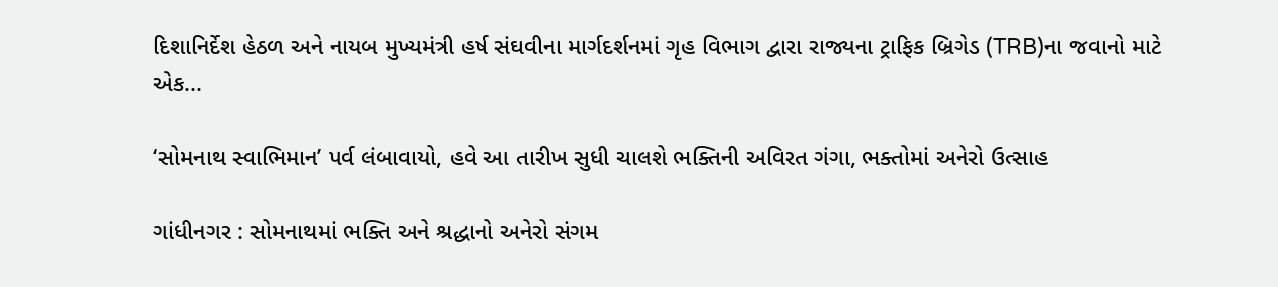દિશાનિર્દેશ હેઠળ અને નાયબ મુખ્યમંત્રી હર્ષ સંઘવીના માર્ગદર્શનમાં ગૃહ વિભાગ દ્વારા રાજ્યના ટ્રાફિક બ્રિગેડ (TRB)ના જવાનો માટે એક...

‘સોમનાથ સ્વાભિમાન’ પર્વ લંબાવાયો, હવે આ તારીખ સુધી ચાલશે ભક્તિની અવિરત ગંગા, ભક્તોમાં અનેરો ઉત્સાહ

ગાંધીનગર : સોમનાથમાં ભક્તિ અને શ્રદ્ધાનો અનેરો સંગમ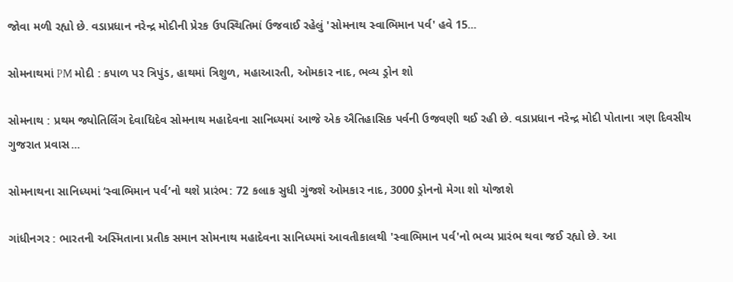જોવા મળી રહ્યો છે. વડાપ્રધાન નરેન્દ્ર મોદીની પ્રેરક ઉપસ્થિતિમાં ઉજવાઈ રહેલું 'સોમનાથ સ્વાભિમાન પર્વ' હવે 15...

સોમનાથમાં PM મોદી : કપાળ પર ત્રિપુંડ, હાથમાં ત્રિશુળ, મહાઆરતી, ઓમકાર નાદ, ભવ્ય ડ્રોન શો

સોમનાથ : પ્રથમ જ્યોતિર્લિંગ દેવાધિદેવ સોમનાથ મહાદેવના સાનિધ્યમાં આજે એક ઐતિહાસિક પર્વની ઉજવણી થઈ રહી છે. વડાપ્રધાન નરેન્દ્ર મોદી પોતાના ત્રણ દિવસીય ગુજરાત પ્રવાસ...

સોમનાથના સાનિધ્યમાં ‘સ્વાભિમાન પર્વ’નો થશે પ્રારંભ: 72 કલાક સુધી ગુંજશે ઓમકાર નાદ, 3000 ડ્રોનનો મેગા શો યોજાશે

ગાંધીનગર : ભારતની અસ્મિતાના પ્રતીક સમાન સોમનાથ મહાદેવના સાનિધ્યમાં આવતીકાલથી 'સ્વાભિમાન પર્વ'નો ભવ્ય પ્રારંભ થવા જઈ રહ્યો છે. આ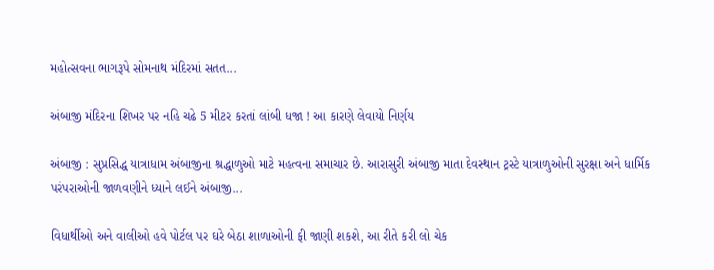મહોત્સવના ભાગરૂપે સોમનાથ મંદિરમાં સતત...

અંબાજી મંદિરના શિખર પર નહિ ચઢે 5 મીટર કરતાં લાંબી ધજા ! આ કારણે લેવાયો નિર્ણય

અંબાજી : સુપ્રસિદ્ધ યાત્રાધામ અંબાજીના શ્રદ્ધાળુઓ માટે મહત્વના સમાચાર છે. આરાસુરી અંબાજી માતા દેવસ્થાન ટ્રસ્ટે યાત્રાળુઓની સુરક્ષા અને ધાર્મિક પરંપરાઓની જાળવણીને ધ્યાને લઈને અંબાજી...

વિધાર્થીઓ અને વાલીઓ હવે પોર્ટલ પર ઘરે બેઠા શાળાઓની ફી જાણી શકશે, આ રીતે કરી લો ચેક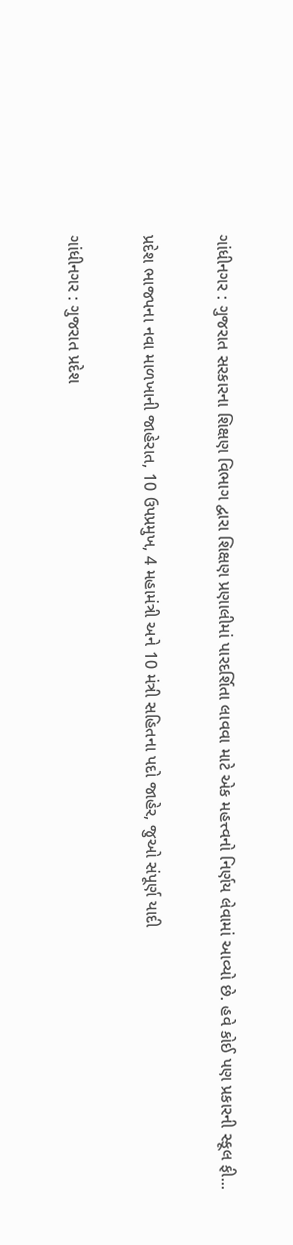ગાંધીનગર : ગુજરાત સરકારના શિક્ષણ વિભાગ દ્વારા શિક્ષણ પ્રણાલીમાં પારદર્શિતા લાવવા માટે એક મહત્ત્વનો નિર્ણય લેવામાં આવ્યો છે. હવે કોઈ પણ પ્રકારની સ્કૂલ ફી...

પ્રદેશ ભાજપના નવા માળખાની જાહેરાત, 10 ઉપપ્રમુખ, 4 મહામંત્રી અને 10 મંત્રી સહિતના પદો જાહેર, જુઓ સંપૂર્ણ યાદી

ગાંધીનગર : ગુજરાત પ્રદેશ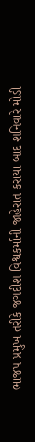ભાજપ પ્રમુખ તરીકે જગદીશ વિશ્વકર્માની જાહેરાત કરાયા બાદ શનિવારે મોડી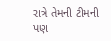રાત્રે તેમની ટીમની પણ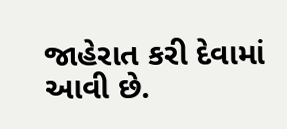જાહેરાત કરી દેવામાં આવી છે.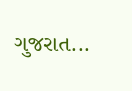ગુજરાત...